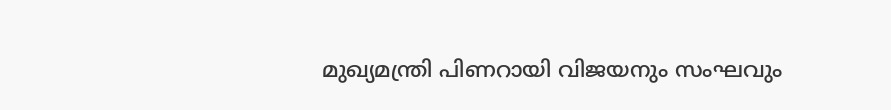മുഖ്യമന്ത്രി പിണറായി വിജയനും സംഘവും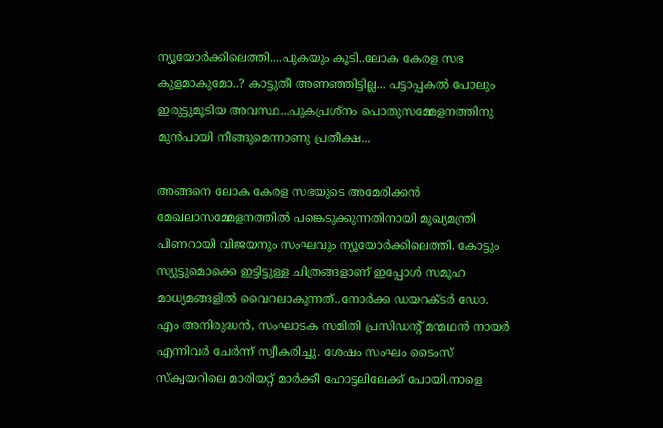ന്യൂയോർക്കിലെത്തി....പുകയും കൂടി..ലോക കേരള സഭ കുളമാകുമോ..? കാട്ടുതീ അണഞ്ഞിട്ടില്ല... പട്ടാപ്പകൽ പോലും ഇരുട്ടുമൂടിയ അവസ്ഥ...പുകപ്രശ്നം പൊതുസമ്മേളനത്തിനു മുൻപായി നീങ്ങുമെന്നാണു പ്രതീക്ഷ...

അങ്ങനെ ലോക കേരള സഭയുടെ അമേരിക്കൻ മേഖലാസമ്മേളനത്തിൽ പങ്കെടുക്കുന്നതിനായി മുഖ്യമന്ത്രി പിണറായി വിജയനും സംഘവും ന്യൂയോർക്കിലെത്തി. കോട്ടും സ്യുട്ടുമൊക്കെ ഇട്ടിട്ടുള്ള ചിത്രങ്ങളാണ് ഇപ്പോൾ സമൂഹ മാധ്യമങ്ങളിൽ വൈറലാകുന്നത്..നോർക്ക ഡയറക്ടർ ഡോ. എം അനിരുദ്ധൻ, സംഘാടക സമിതി പ്രസിഡന്റ് മന്മഥൻ നായർ എന്നിവർ ചേർന്ന് സ്വീകരിച്ചു. ശേഷം സംഘം ടൈംസ് സ്ക്വയറിലെ മാരിയറ്റ് മാർക്കീ ഹോട്ടലിലേക്ക് പോയി.നാളെ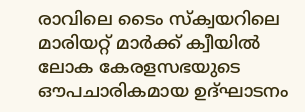രാവിലെ ടൈം സ്ക്വയറിലെ മാരിയറ്റ് മാർക്ക് ക്വീയിൽ ലോക കേരളസഭയുടെ ഔപചാരികമായ ഉദ്ഘാടനം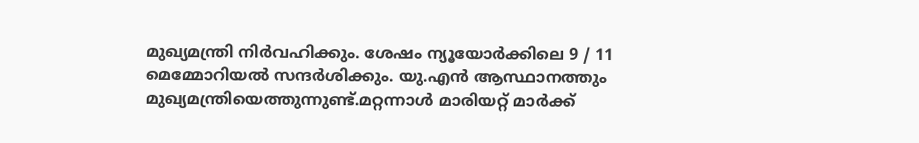മുഖ്യമന്ത്രി നിർവഹിക്കും. ശേഷം ന്യൂയോർക്കിലെ 9 / 11 മെമ്മോറിയൽ സന്ദർശിക്കും. യു.എൻ ആസ്ഥാനത്തും മുഖ്യമന്ത്രിയെത്തുന്നുണ്ട്.മറ്റന്നാൾ മാരിയറ്റ് മാർക്ക്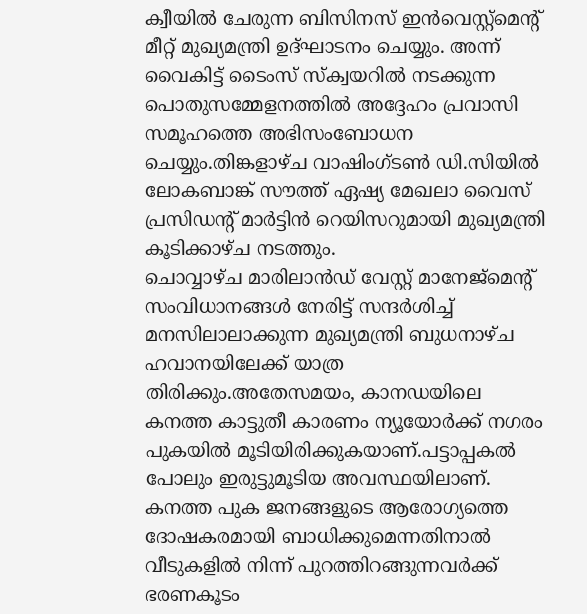ക്വീയിൽ ചേരുന്ന ബിസിനസ് ഇൻവെസ്റ്റ്മെന്റ് മീറ്റ് മുഖ്യമന്ത്രി ഉദ്ഘാടനം ചെയ്യും. അന്ന് വൈകിട്ട് ടൈംസ് സ്ക്വയറിൽ നടക്കുന്ന പൊതുസമ്മേളനത്തിൽ അദ്ദേഹം പ്രവാസി സമൂഹത്തെ അഭിസംബോധന ചെയ്യും.തിങ്കളാഴ്ച വാഷിംഗ്ടൺ ഡി.സിയിൽ ലോകബാങ്ക് സൗത്ത് ഏഷ്യ മേഖലാ വൈസ് പ്രസിഡന്റ് മാർട്ടിൻ റെയിസറുമായി മുഖ്യമന്ത്രി കൂടിക്കാഴ്ച നടത്തും.
ചൊവ്വാഴ്ച മാരിലാൻഡ് വേസ്റ്റ് മാനേജ്മെന്റ് സംവിധാനങ്ങൾ നേരിട്ട് സന്ദർശിച്ച് മനസിലാലാക്കുന്ന മുഖ്യമന്ത്രി ബുധനാഴ്ച ഹവാനയിലേക്ക് യാത്ര തിരിക്കും.അതേസമയം, കാനഡയിലെ കനത്ത കാട്ടുതീ കാരണം ന്യൂയോർക്ക് നഗരം പുകയിൽ മൂടിയിരിക്കുകയാണ്.പട്ടാപ്പകൽ പോലും ഇരുട്ടുമൂടിയ അവസ്ഥയിലാണ്. കനത്ത പുക ജനങ്ങളുടെ ആരോഗ്യത്തെ ദോഷകരമായി ബാധിക്കുമെന്നതിനാൽ വീടുകളിൽ നിന്ന് പുറത്തിറങ്ങുന്നവർക്ക് ഭരണകൂടം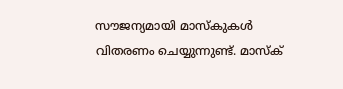സൗജന്യമായി മാസ്കുകൾ വിതരണം ചെയ്യുന്നുണ്ട്. മാസ്ക്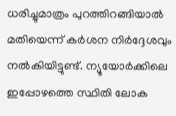ധരിച്ചുമാത്രം പുറത്തിറങ്ങിയാൽ മതിയെന്ന് കർശന നിർദ്ദേശവും നൽകിയിട്ടുണ്ട്. ന്യൂയോർക്കിലെ ഇപ്പോഴത്തെ സ്ഥിതി ലോക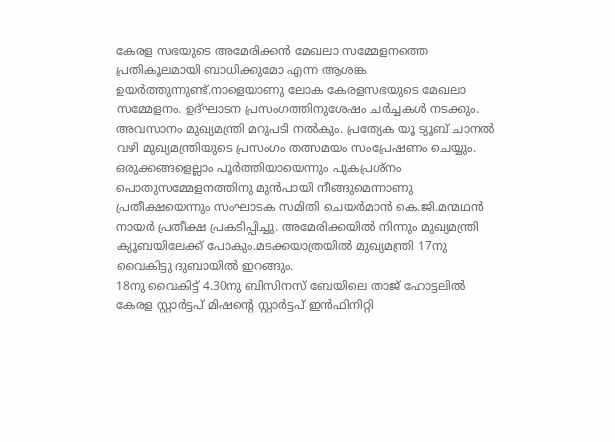കേരള സഭയുടെ അമേരിക്കൻ മേഖലാ സമ്മേളനത്തെ പ്രതികൂലമായി ബാധിക്കുമോ എന്ന ആശങ്ക ഉയർത്തുന്നുണ്ട്.നാളെയാണു ലോക കേരളസഭയുടെ മേഖലാ സമ്മേളനം. ഉദ്ഘാടന പ്രസംഗത്തിനുശേഷം ചർച്ചകൾ നടക്കും. അവസാനം മുഖ്യമന്ത്രി മറുപടി നൽകും. പ്രത്യേക യൂ ട്യൂബ് ചാനൽ വഴി മുഖ്യമന്ത്രിയുടെ പ്രസംഗം തത്സമയം സംപ്രേഷണം ചെയ്യും. ഒരുക്കങ്ങളെല്ലാം പൂർത്തിയായെന്നും പുകപ്രശ്നം പൊതുസമ്മേളനത്തിനു മുൻപായി നീങ്ങുമെന്നാണു പ്രതീക്ഷയെന്നും സംഘാടക സമിതി ചെയർമാൻ കെ.ജി.മന്മഥൻ നായർ പ്രതീക്ഷ പ്രകടിപ്പിച്ചു. അമേരിക്കയിൽ നിന്നും മുഖ്യമന്ത്രി ക്യൂബയിലേക്ക് പോകും.മടക്കയാത്രയിൽ മുഖ്യമന്ത്രി 17നു വൈകിട്ടു ദുബായിൽ ഇറങ്ങും.
18നു വൈകിട്ട് 4.30നു ബിസിനസ് ബേയിലെ താജ് ഹോട്ടലിൽ കേരള സ്റ്റാർട്ടപ് മിഷന്റെ സ്റ്റാർട്ടപ് ഇൻഫിനിറ്റി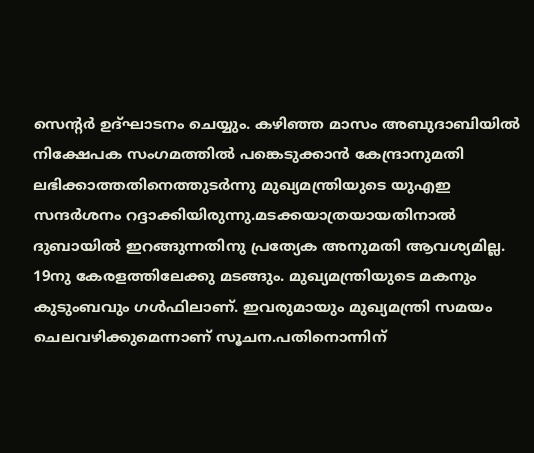സെന്റർ ഉദ്ഘാടനം ചെയ്യും. കഴിഞ്ഞ മാസം അബുദാബിയിൽ നിക്ഷേപക സംഗമത്തിൽ പങ്കെടുക്കാൻ കേന്ദ്രാനുമതി ലഭിക്കാത്തതിനെത്തുടർന്നു മുഖ്യമന്ത്രിയുടെ യുഎഇ സന്ദർശനം റദ്ദാക്കിയിരുന്നു.മടക്കയാത്രയായതിനാൽ ദുബായിൽ ഇറങ്ങുന്നതിനു പ്രത്യേക അനുമതി ആവശ്യമില്ല. 19നു കേരളത്തിലേക്കു മടങ്ങും. മുഖ്യമന്ത്രിയുടെ മകനും കുടുംബവും ഗൾഫിലാണ്. ഇവരുമായും മുഖ്യമന്ത്രി സമയം ചെലവഴിക്കുമെന്നാണ് സൂചന.പതിനൊന്നിന്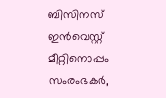ബിസിനസ് ഇൻവെസ്റ്റ് മീറ്റിനൊപ്പം സംരംഭകർ,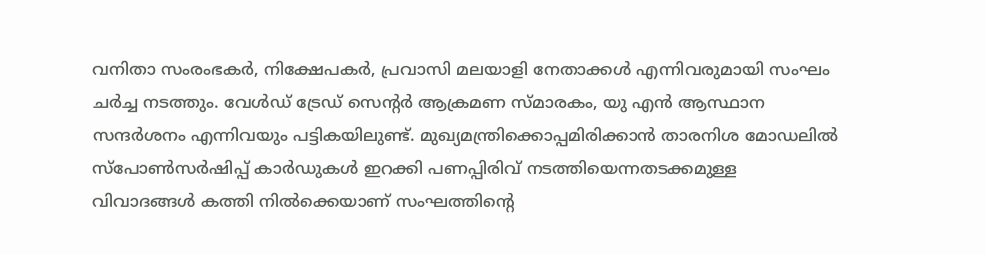വനിതാ സംരംഭകർ, നിക്ഷേപകർ, പ്രവാസി മലയാളി നേതാക്കൾ എന്നിവരുമായി സംഘം ചർച്ച നടത്തും. വേൾഡ് ട്രേഡ് സെന്റർ ആക്രമണ സ്മാരകം, യു എൻ ആസ്ഥാന സന്ദർശനം എന്നിവയും പട്ടികയിലുണ്ട്. മുഖ്യമന്ത്രിക്കൊപ്പമിരിക്കാൻ താരനിശ മോഡലിൽ സ്പോൺസർഷിപ്പ് കാർഡുകൾ ഇറക്കി പണപ്പിരിവ് നടത്തിയെന്നതടക്കമുള്ള വിവാദങ്ങൾ കത്തി നിൽക്കെയാണ് സംഘത്തിന്റെ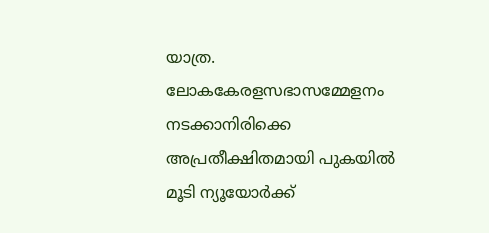യാത്ര.
ലോകകേരളസഭാസമ്മേളനം നടക്കാനിരിക്കെ അപ്രതീക്ഷിതമായി പുകയിൽ മൂടി ന്യൂയോർക്ക്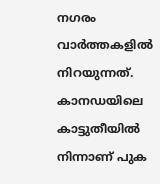നഗരം വാർത്തകളിൽ നിറയുന്നത്. കാനഡയിലെ കാട്ടുതീയിൽ നിന്നാണ് പുക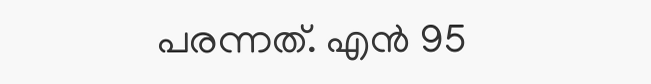പരന്നത്. എൻ 95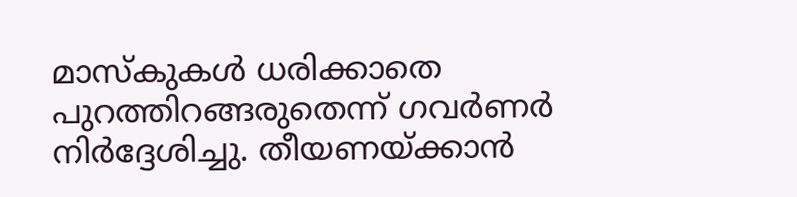മാസ്കുകൾ ധരിക്കാതെ പുറത്തിറങ്ങരുതെന്ന് ഗവർണർ നിർദ്ദേശിച്ചു. തീയണയ്ക്കാൻ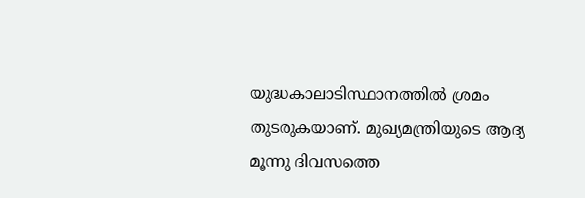യുദ്ധകാലാടിസ്ഥാനത്തിൽ ശ്രമം തുടരുകയാണ്. മുഖ്യമന്ത്രിയുടെ ആദ്യ മൂന്നു ദിവസത്തെ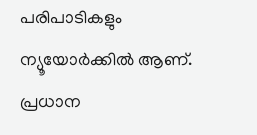പരിപാടികളും ന്യൂയോർക്കിൽ ആണ്. പ്രധാന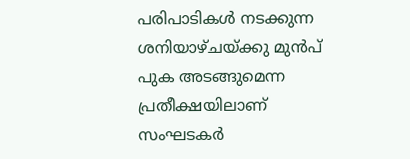പരിപാടികൾ നടക്കുന്ന ശനിയാഴ്ചയ്ക്കു മുൻപ് പുക അടങ്ങുമെന്ന പ്രതീക്ഷയിലാണ് സംഘടകർ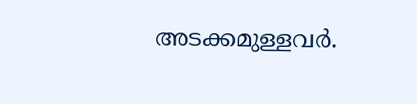അടക്കമുള്ളവർ.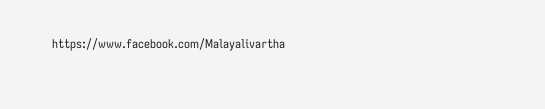https://www.facebook.com/Malayalivartha